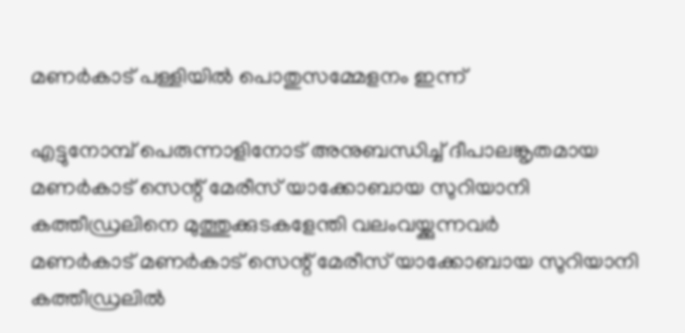മണർകാട് പള്ളിയിൽ പൊതുസമ്മേളനം ഇന്ന്

എട്ടുനോമ്പ് പെരുന്നാളിനോട് അനുബന്ധിച്ച് ദീപാലങ്കൃതമായ മണർകാട് സെന്റ് മേരീസ് യാക്കോബായ സുറിയാനി കത്തീഡ്രലിനെ മുത്തുക്കുടകളേന്തി വലംവയ്ക്കുന്നവർ
മണർകാട് മണർകാട് സെന്റ് മേരീസ് യാക്കോബായ സുറിയാനി കത്തീഡ്രലിൽ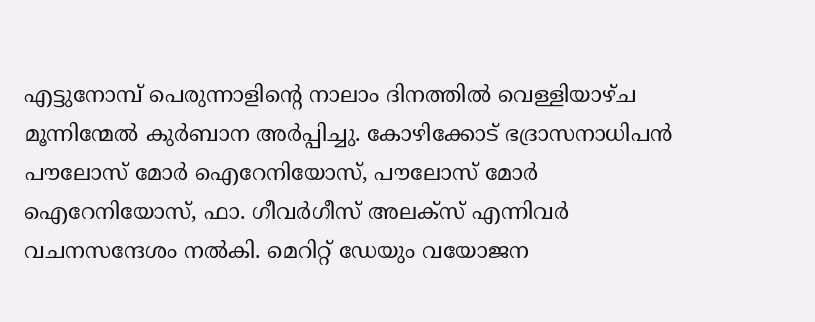എട്ടുനോമ്പ് പെരുന്നാളിന്റെ നാലാം ദിനത്തിൽ വെള്ളിയാഴ്ച മൂന്നിന്മേൽ കുർബാന അർപ്പിച്ചു. കോഴിക്കോട് ഭദ്രാസനാധിപൻ പൗലോസ് മോർ ഐറേനിയോസ്, പൗലോസ് മോർ ഐറേനിയോസ്, ഫാ. ഗീവർഗീസ് അലക്സ് എന്നിവർ വചനസന്ദേശം നൽകി. മെറിറ്റ് ഡേയും വയോജന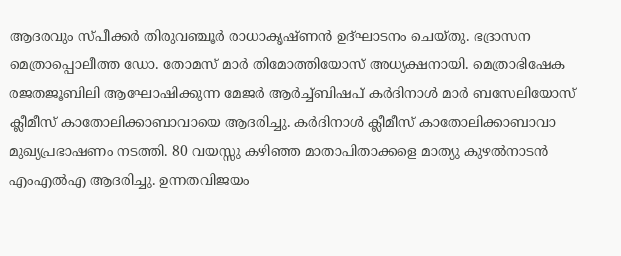ആദരവും സ്പീക്കർ തിരുവഞ്ചൂർ രാധാകൃഷ്ണൻ ഉദ്ഘാടനം ചെയ്തു. ഭദ്രാസന മെത്രാപ്പൊലീത്ത ഡോ. തോമസ് മാർ തിമോത്തിയോസ് അധ്യക്ഷനായി. മെത്രാഭിഷേക രജതജൂബിലി ആഘോഷിക്കുന്ന മേജർ ആർച്ച്ബിഷപ് കർദിനാൾ മാർ ബസേലിയോസ് ക്ലീമീസ് കാതോലിക്കാബാവായെ ആദരിച്ചു. കർദിനാൾ ക്ലീമീസ് കാതോലിക്കാബാവാ മുഖ്യപ്രഭാഷണം നടത്തി. 80 വയസ്സു കഴിഞ്ഞ മാതാപിതാക്കളെ മാത്യു കുഴൽനാടൻ എംഎൽഎ ആദരിച്ചു. ഉന്നതവിജയം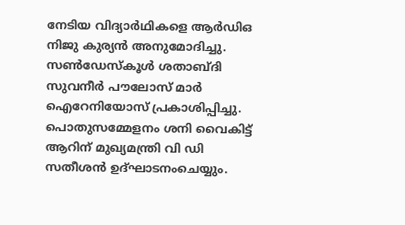നേടിയ വിദ്യാർഥികളെ ആർഡിഒ നിജു കുര്യൻ അനുമോദിച്ചു. സൺഡേസ്കൂൾ ശതാബ്ദി സുവനീർ പൗലോസ് മാർ ഐറേനിയോസ് പ്രകാശിപ്പിച്ചു. പൊതുസമ്മേളനം ശനി വൈകിട്ട് ആറിന് മുഖ്യമന്ത്രി വി ഡി സതീശൻ ഉദ്ഘാടനംചെയ്യും.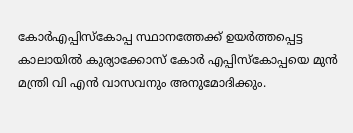കോർഎപ്പിസ്കോപ്പ സ്ഥാനത്തേക്ക് ഉയർത്തപ്പെട്ട കാലായിൽ കുര്യാക്കോസ് കോർ എപ്പിസ്കോപ്പയെ മുൻ മന്ത്രി വി എൻ വാസവനും അനുമോദിക്കും.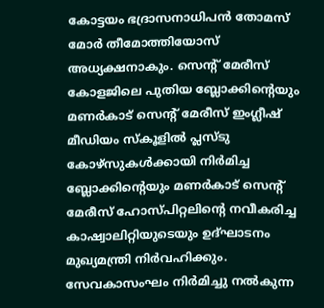കോട്ടയം ഭദ്രാസനാധിപൻ തോമസ് മോർ തീമോത്തിയോസ് അധ്യക്ഷനാകും. സെന്റ് മേരീസ് കോളജിലെ പുതിയ ബ്ലോക്കിന്റെയും മണർകാട് സെന്റ് മേരീസ് ഇംഗ്ലീഷ് മീഡിയം സ്കൂളിൽ പ്ലസ്ടു കോഴ്സുകൾക്കായി നിർമിച്ച ബ്ലോക്കിന്റെയും മണർകാട് സെന്റ് മേരീസ് ഹോസ്പിറ്റലിന്റെ നവീകരിച്ച കാഷ്വാലിറ്റിയുടെയും ഉദ്ഘാടനം മുഖ്യമന്ത്രി നിർവഹിക്കും. സേവകാസംഘം നിർമിച്ചു നൽകുന്ന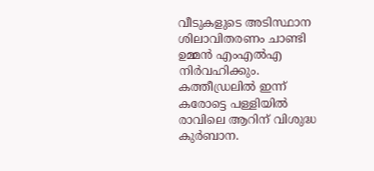വീടുകളുടെ അടിസ്ഥാന ശിലാവിതരണം ചാണ്ടി ഉമ്മൻ എംഎൽഎ നിർവഹിക്കും. കത്തീഡ്രലിൽ ഇന്ന് കരോട്ടെ പള്ളിയിൽ രാവിലെ ആറിന് വിശുദ്ധ കുർബാന.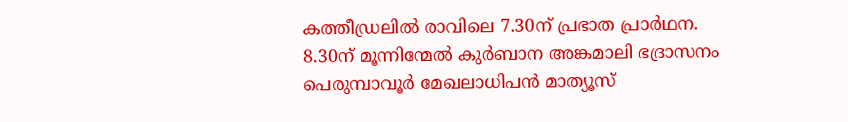കത്തീഡ്രലിൽ രാവിലെ 7.30ന് പ്രഭാത പ്രാർഥന. 8.30ന് മൂന്നിന്മേൽ കുർബാന അങ്കമാലി ഭദ്രാസനം പെരുമ്പാവൂർ മേഖലാധിപൻ മാത്യൂസ്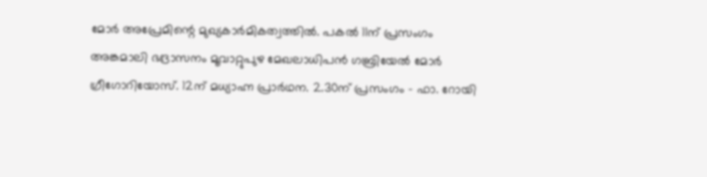മോർ അപ്രേമിന്റെ മുഖ്യകാർമികത്വത്തിൽ. പകൽ 11ന് പ്രസംഗം അങ്കമാലി ഭദ്രാസനം മൂവാറ്റുപുഴ മേഖലാധിപൻ ഗബ്രിയേൽ മോർ ഗ്രീഗോറിയോസ്. 12ന് മധ്യാഹ്ന പ്രാർഥന. 2.30ന് പ്രസംഗം - ഫാ. റോയി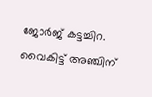ജോർജ് കട്ടച്ചിറ. വൈകിട്ട് അഞ്ചിന്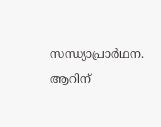സന്ധ്യാപ്രാർഥന. ആറിന്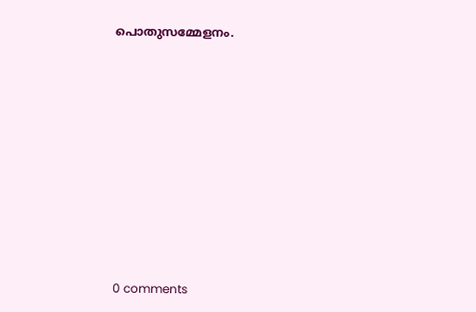പൊതുസമ്മേളനം.










0 comments